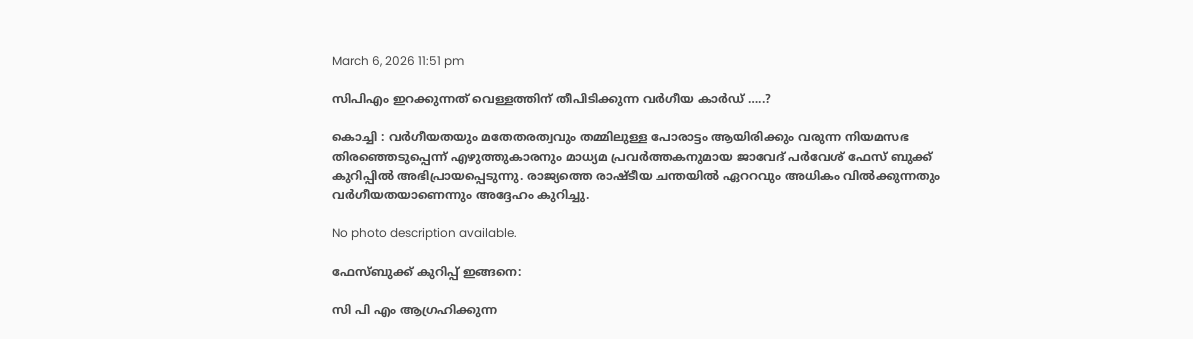March 6, 2026 11:51 pm

സിപിഎം ഇറക്കുന്നത് വെള്ളത്തിന് തീപിടിക്കുന്ന വർഗീയ കാർഡ് …..?

കൊച്ചി : വർഗീയതയും മതേതരത്വവും തമ്മിലുള്ള പോരാട്ടം ആയിരിക്കും വരുന്ന നിയമസഭ തിരഞ്ഞെടുപ്പെന്ന് എഴുത്തുകാരനും മാധ്യമ പ്രവർത്തകനുമായ ജാവേദ് പർവേശ് ഫേസ് ബുക്ക് കുറിപ്പിൽ അഭിപ്രായപ്പെടുന്നു. രാജ്യത്തെ രാഷ്ടീയ ചന്തയിൽ ഏററവും അധികം വിൽക്കുന്നതും വർഗീയതയാണെന്നും അദ്ദേഹം കുറിച്ചു.

No photo description available.

ഫേസ്ബുക്ക് കുറിപ്പ് ഇങ്ങനെ:

സി പി എം ആഗ്രഹിക്കുന്ന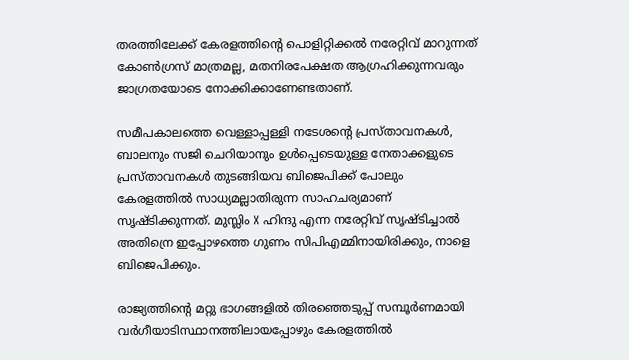തരത്തിലേക്ക് കേരളത്തിന്‍റെ പൊളിറ്റിക്കൽ നരേറ്റിവ് മാറുന്നത് കോൺഗ്രസ് മാത്രമല്ല, മതനിരപേക്ഷത ആഗ്രഹിക്കുന്നവരും ജാഗ്രതയോടെ നോക്കിക്കാണേണ്ടതാണ്.

സമീപകാലത്തെ വെള്ളാപ്പള്ളി നടേശൻ്റെ പ്രസ്താവനകൾ, ബാലനും സജി ചെറിയാനും ഉൾപ്പെടെയുള്ള നേതാക്കളുടെ പ്രസ്താവനകൾ തുടങ്ങിയവ ബിജെപിക്ക് പോലും കേരളത്തിൽ സാധ്യമല്ലാതിരുന്ന സാഹചര്യമാണ് സൃഷ്ടിക്കുന്നത്. മുസ്ലിം X ഹിന്ദു എന്ന നരേറ്റിവ് സൃഷ്ടിച്ചാൽ അതിന്രെ ഇപ്പോഴത്തെ ഗുണം സിപിഎമ്മിനായിരിക്കും, നാളെ ബിജെപിക്കും.

രാജ്യത്തിന്‍റെ മറ്റു ഭാഗങ്ങളിൽ തിരഞ്ഞെടുപ്പ് സമ്പൂർണമായി വർഗീയാടിസ്ഥാനത്തിലായപ്പോഴും കേരളത്തിൽ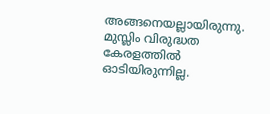അങ്ങനെയല്ലായിരുന്നു. മുസ്ലിം വിരുദ്ധത കേരളത്തിൽ ഓടിയിരുന്നില്ല.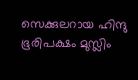സെക്കുലറായ ഹിന്ദു ഭൂരിപക്ഷം മുസ്ലിം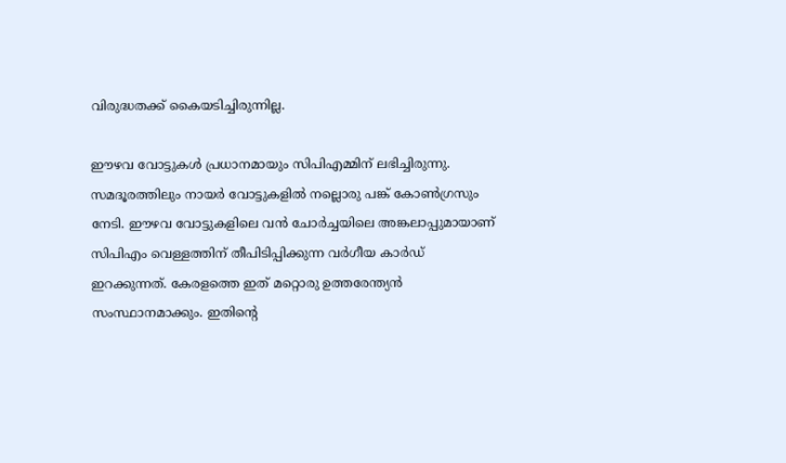വിരുദ്ധതക്ക് കൈയടിച്ചിരുന്നില്ല.

ഈഴവ വോട്ടുകൾ പ്രധാനമായും സിപിഎമ്മിന് ലഭിച്ചിരുന്നു. സമദൂരത്തിലും നായർ വോട്ടുകളിൽ നല്ലൊരു പങ്ക് കോൺഗ്രസും നേടി. ഈഴവ വോട്ടുകളിലെ വൻ ചോർച്ചയിലെ അങ്കലാപ്പുമായാണ് സിപിഎം വെള്ളത്തിന് തീപിടിപ്പിക്കുന്ന വർഗീയ കാർഡ് ഇറക്കുന്നത്. കേരളത്തെ ഇത് മറ്റൊരു ഉത്തരേന്ത്യൻ സംസ്ഥാനമാക്കും. ഇതിന്റെ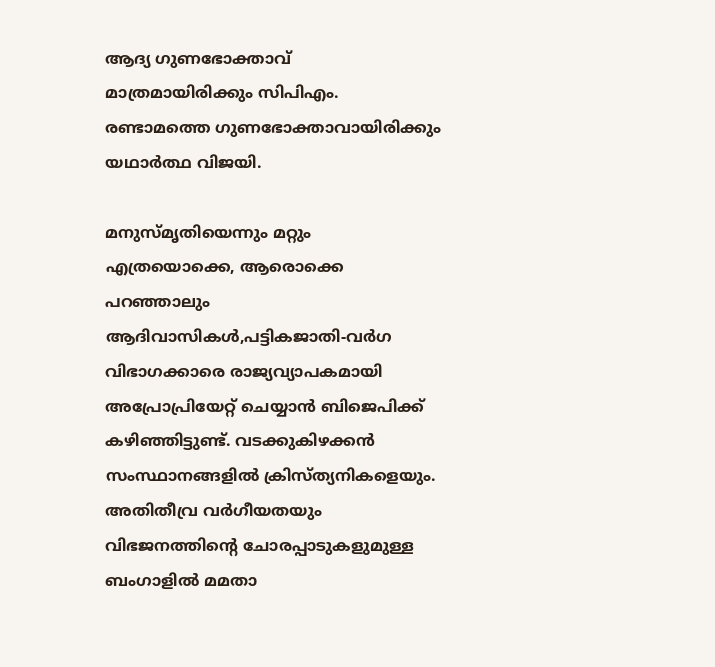ആദ്യ ഗുണഭോക്താവ് മാത്രമായിരിക്കും സിപിഎം. രണ്ടാമത്തെ ഗുണഭോക്താവായിരിക്കും യഥാർത്ഥ വിജയി.

മനുസ്മൃതിയെന്നും മറ്റും എത്രയൊക്കെ, ആരൊക്കെ പറഞ്ഞാലും ആദിവാസികൾ,പട്ടികജാതി-വർഗ വിഭാഗക്കാരെ രാജ്യവ്യാപകമായി അപ്രോപ്രിയേറ്റ് ചെയ്യാൻ ബിജെപിക്ക് കഴിഞ്ഞിട്ടുണ്ട്. വടക്കുകിഴക്കൻ സംസ്ഥാനങ്ങളിൽ ക്രിസ്ത്യനികളെയും. അതിതീവ്ര വർഗീയതയും വിഭജനത്തിന്‍റെ ചോരപ്പാടുകളുമുള്ള ബംഗാളിൽ മമതാ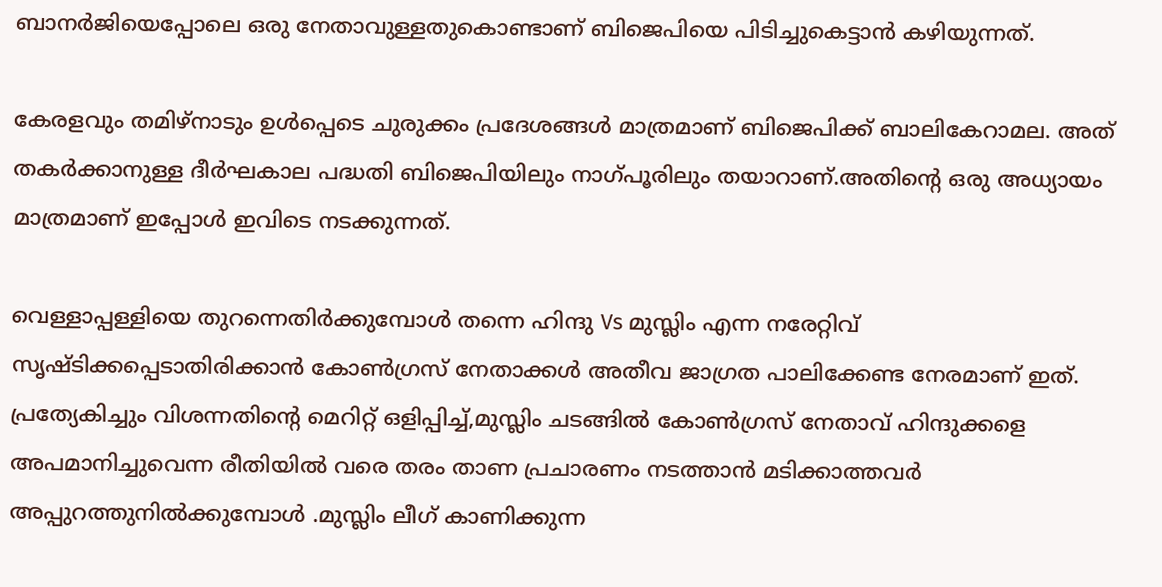ബാനർജിയെപ്പോലെ ഒരു നേതാവുള്ളതുകൊണ്ടാണ് ബിജെപിയെ പിടിച്ചുകെട്ടാൻ കഴിയുന്നത്.

കേരളവും തമിഴ്നാടും ഉൾപ്പെടെ ചുരുക്കം പ്രദേശങ്ങൾ മാത്രമാണ് ബിജെപിക്ക് ബാലികേറാമല. അത് തകർക്കാനുള്ള ദീർഘകാല പദ്ധതി ബിജെപിയിലും നാഗ്പൂരിലും തയാറാണ്.അതിന്‍റെ ഒരു അധ്യായം മാത്രമാണ് ഇപ്പോൾ ഇവിടെ നടക്കുന്നത്.

വെള്ളാപ്പള്ളിയെ തുറന്നെതിർക്കുമ്പോൾ തന്നെ ഹിന്ദു Vs മുസ്ലിം എന്ന നരേറ്റിവ് സൃഷ്ടിക്കപ്പെടാതിരിക്കാൻ കോൺഗ്രസ് നേതാക്കൾ അതീവ ജാഗ്രത പാലിക്കേണ്ട നേരമാണ് ഇത്. പ്രത്യേകിച്ചും വിശന്നതിന്‍റെ മെറിറ്റ് ഒളിപ്പിച്ച്,മുസ്ലിം ചടങ്ങിൽ കോൺഗ്രസ് നേതാവ് ഹിന്ദുക്കളെ അപമാനിച്ചുവെന്ന രീതിയിൽ വരെ തരം താണ പ്രചാരണം നടത്താൻ മടിക്കാത്തവർ അപ്പുറത്തുനിൽക്കുമ്പോൾ .മുസ്ലിം ലീഗ് കാണിക്കുന്ന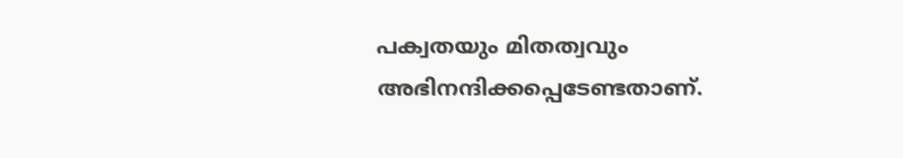പക്വതയും മിതത്വവും അഭിനന്ദിക്കപ്പെടേണ്ടതാണ്.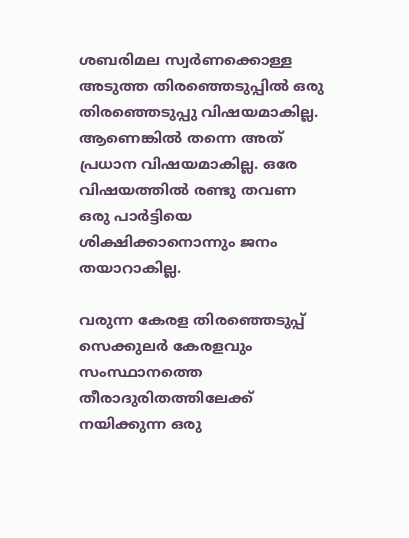ശബരിമല സ്വർണക്കൊള്ള അടുത്ത തിരഞ്ഞെടുപ്പിൽ ഒരു തിരഞ്ഞെടുപ്പു വിഷയമാകില്ല. ആണെങ്കിൽ തന്നെ അത് പ്രധാന വിഷയമാകില്ല. ഒരേ വിഷയത്തിൽ രണ്ടു തവണ ഒരു പാർട്ടിയെ ശിക്ഷിക്കാനൊന്നും ജനം തയാറാകില്ല.

വരുന്ന കേരള തിരഞ്ഞെടുപ്പ് സെക്കുലർ കേരളവും സംസ്ഥാനത്തെ തീരാദുരിതത്തിലേക്ക് നയിക്കുന്ന ഒരു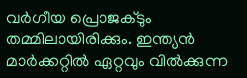വർഗീയ പ്രൊജക്ടും തമ്മിലായിരിക്കും. ഇന്ത്യൻ മാർക്കറ്റിൽ ഏറ്റവും വിൽക്കുന്ന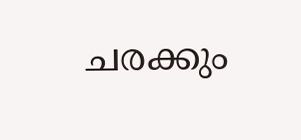ചരക്കും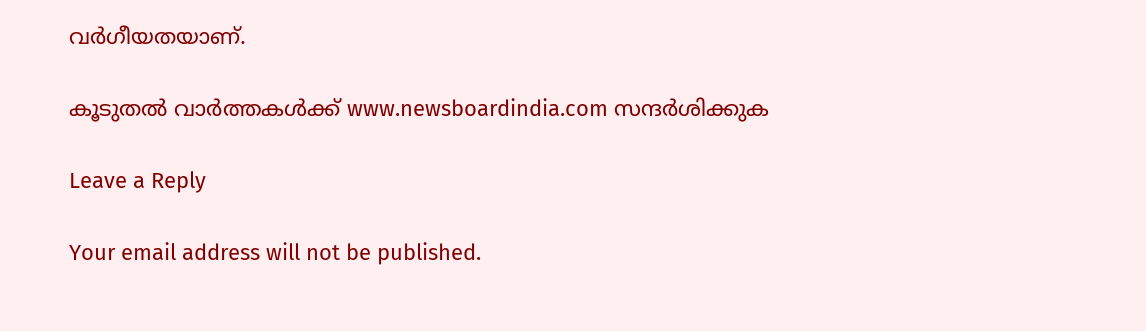വർഗീയതയാണ്.

കൂടുതൽ വാർത്തകൾക്ക് www.newsboardindia.com സന്ദർശിക്കുക

Leave a Reply

Your email address will not be published.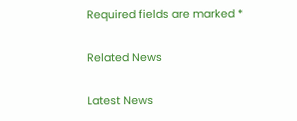Required fields are marked *

Related News

Latest News